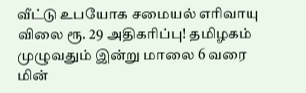வீட்டு உபயோக சமையல் எரிவாயு விலை ரூ. 29 அதிகரிப்பு! தமிழகம் முழுவதும் இன்று மாலை 6 வரை மின்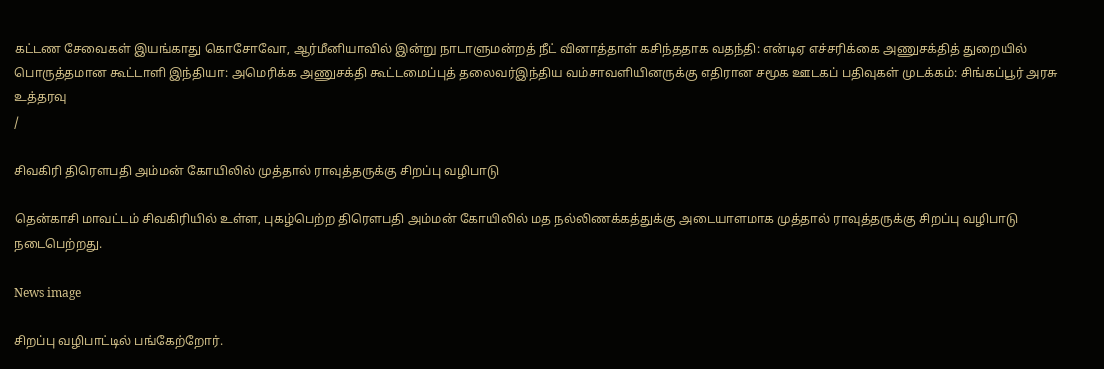கட்டண சேவைகள் இயங்காது கொசோவோ, ஆர்மீனியாவில் இன்று நாடாளுமன்றத் நீட் வினாத்தாள் கசிந்ததாக வதந்தி: என்டிஏ எச்சரிக்கை அணுசக்தித் துறையில் பொருத்தமான கூட்டாளி இந்தியா: அமெரிக்க அணுசக்தி கூட்டமைப்புத் தலைவர்இந்திய வம்சாவளியினருக்கு எதிரான சமூக ஊடகப் பதிவுகள் முடக்கம்: சிங்கப்பூர் அரசு உத்தரவு
/

சிவகிரி திரௌபதி அம்மன் கோயிலில் முத்தால் ராவுத்தருக்கு சிறப்பு வழிபாடு

தென்காசி மாவட்டம் சிவகிரியில் உள்ள, புகழ்பெற்ற திரௌபதி அம்மன் கோயிலில் மத நல்லிணக்கத்துக்கு அடையாளமாக முத்தால் ராவுத்தருக்கு சிறப்பு வழிபாடு நடைபெற்றது.

News image

சிறப்பு வழிபாட்டில் பங்கேற்றோர்.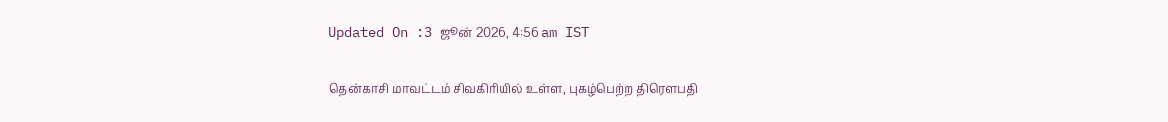Updated On :3 ஜூன் 2026, 4:56 am IST

தென்காசி மாவட்டம் சிவகிரியில் உள்ள, புகழ்பெற்ற திரௌபதி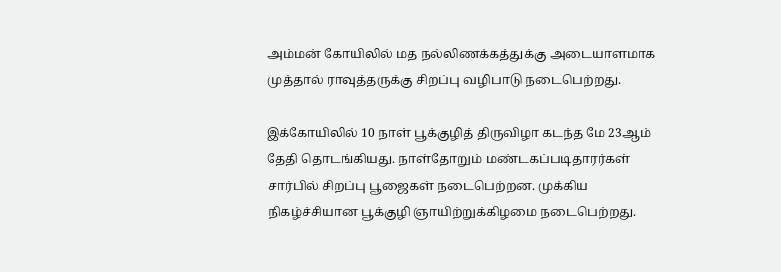அம்மன் கோயிலில் மத நல்லிணக்கத்துக்கு அடையாளமாக முத்தால் ராவுத்தருக்கு சிறப்பு வழிபாடு நடைபெற்றது.

இக்கோயிலில் 10 நாள் பூக்குழித் திருவிழா கடந்த மே 23ஆம் தேதி தொடங்கியது. நாள்தோறும் மண்டகப்படிதாரர்கள் சார்பில் சிறப்பு பூஜைகள் நடைபெற்றன. முக்கிய நிகழ்ச்சியான பூக்குழி ஞாயிற்றுக்கிழமை நடைபெற்றது.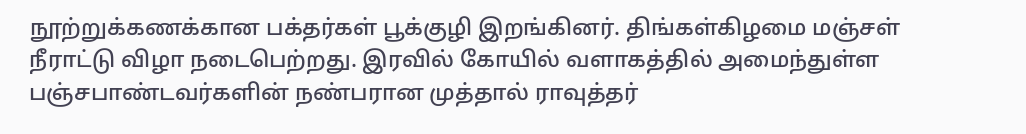நூற்றுக்கணக்கான பக்தர்கள் பூக்குழி இறங்கினர். திங்கள்கிழமை மஞ்சள் நீராட்டு விழா நடைபெற்றது. இரவில் கோயில் வளாகத்தில் அமைந்துள்ள பஞ்சபாண்டவர்களின் நண்பரான முத்தால் ராவுத்தர்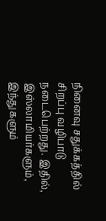நினைவு சதுக்கத்தில் சிறப்பு வழிபாடு நடைபெற்றது. இதில், இஸ்லாமியர்களும், இந்துகளும்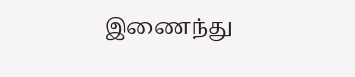இணைந்து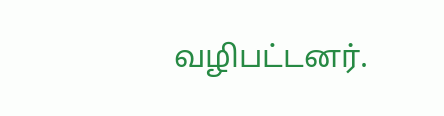வழிபட்டனர்.